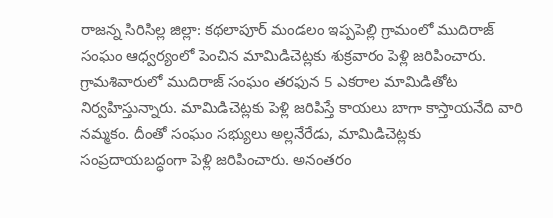రాజన్న సిరిసిల్ల జిల్లా: కథలాపూర్ మండలం ఇప్పపెల్లి గ్రామంలో ముదిరాజ్ సంఘం ఆధ్వర్యంలో పెంచిన మామిడిచెట్లకు శుక్రవారం పెళ్లి జరిపించారు. గ్రామశివారులో ముదిరాజ్ సంఘం తరఫున 5 ఎకరాల మామిడితోట నిర్వహిస్తున్నారు. మామిడిచెట్లకు పెళ్లి జరిపిస్తే కాయలు బాగా కాస్తాయనేది వారి నమ్మకం. దీంతో సంఘం సభ్యులు అల్లనేరేడు, మామిడిచెట్లకు సంప్రదాయబద్ధంగా పెళ్లి జరిపించారు. అనంతరం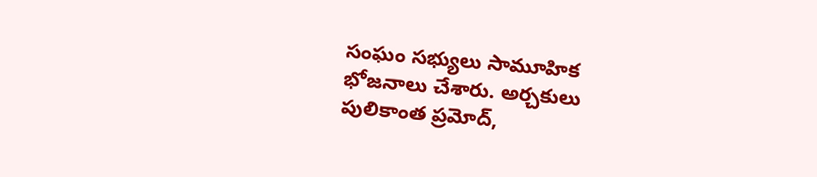సంఘం సభ్యులు సామూహిక భోజనాలు చేశారు. అర్చకులు పులికాంత ప్రమోద్,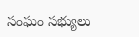సంఘం సభ్యులు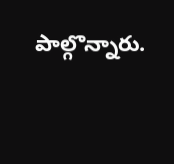పాల్గొన్నారు.